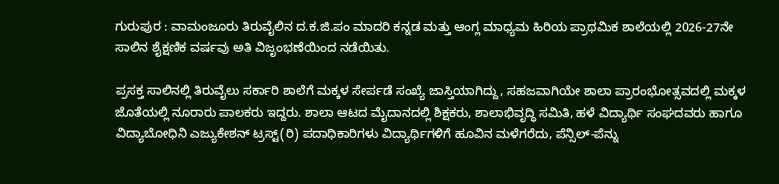ಗುರುಪುರ : ವಾಮಂಜೂರು ತಿರುವೈಲಿನ ದ.ಕ.ಜಿ.ಪಂ ಮಾದರಿ ಕನ್ನಡ ಮತ್ತು ಆಂಗ್ಲ ಮಾಧ್ಯಮ ಹಿರಿಯ ಪ್ರಾಥಮಿಕ ಶಾಲೆಯಲ್ಲಿ 2026-27ನೇ ಸಾಲಿನ ಶೈಕ್ಷಣಿಕ ವರ್ಷವು ಅತಿ ವಿಜೃಂಭಣೆಯಿಂದ ನಡೆಯಿತು.

ಪ್ರಸಕ್ತ ಸಾಲಿನಲ್ಲಿ ತಿರುವೈಲು ಸರ್ಕಾರಿ ಶಾಲೆಗೆ ಮಕ್ಕಳ ಸೇರ್ಪಡೆ ಸಂಖ್ಯೆ ಜಾಸ್ತಿಯಾಗಿದ್ದು, ಸಹಜವಾಗಿಯೇ ಶಾಲಾ ಪ್ರಾರಂಭೋತ್ಸವದಲ್ಲಿ ಮಕ್ಕಳ ಜೊತೆಯಲ್ಲಿ ನೂರಾರು ಪಾಲಕರು ಇದ್ದರು. ಶಾಲಾ ಆಟದ ಮೈದಾನದಲ್ಲಿ ಶಿಕ್ಷಕರು, ಶಾಲಾಭಿವೃದ್ಧಿ ಸಮಿತಿ, ಹಳೆ ವಿದ್ಯಾರ್ಥಿ ಸಂಘದವರು ಹಾಗೂ ವಿದ್ಯಾಬೋಧಿನಿ ಎಜ್ಯುಕೇಶನ್ ಟ್ರಸ್ಟ್(ರಿ) ಪದಾಧಿಕಾರಿಗಳು ವಿದ್ಯಾರ್ಥಿಗಳಿಗೆ ಹೂವಿನ ಮಳೆಗರೆದು, ಪೆನ್ಸಿಲ್-ಪೆನ್ನು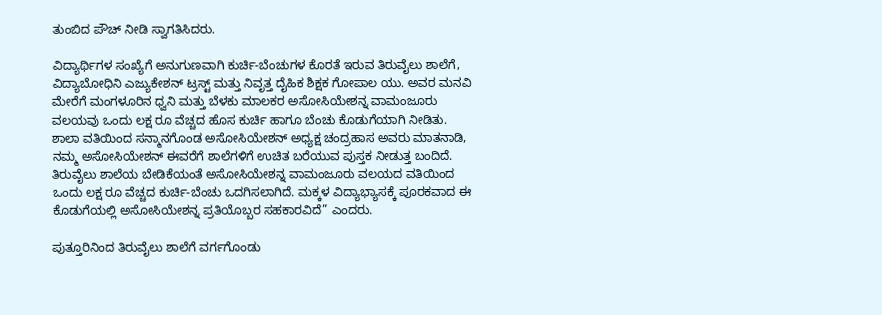ತುಂಬಿದ ಪೌಚ್ ನೀಡಿ ಸ್ವಾಗತಿಸಿದರು.

ವಿದ್ಯಾರ್ಥಿಗಳ ಸಂಖ್ಯೆಗೆ ಅನುಗುಣವಾಗಿ ಕುರ್ಚಿ-ಬೆಂಚುಗಳ ಕೊರತೆ ಇರುವ ತಿರುವೈಲು ಶಾಲೆಗೆ, ವಿದ್ಯಾಬೋಧಿನಿ ಎಜ್ಯುಕೇಶನ್ ಟ್ರಸ್ಟ್ ಮತ್ತು ನಿವೃತ್ತ ದೈಹಿಕ ಶಿಕ್ಷಕ ಗೋಪಾಲ ಯು. ಅವರ ಮನವಿ ಮೇರೆಗೆ ಮಂಗಳೂರಿನ ಧ್ವನಿ ಮತ್ತು ಬೆಳಕು ಮಾಲಕರ ಅಸೋಸಿಯೇಶನ್ನ ವಾಮಂಜೂರು ವಲಯವು ಒಂದು ಲಕ್ಷ ರೂ ವೆಚ್ಚದ ಹೊಸ ಕುರ್ಚಿ ಹಾಗೂ ಬೆಂಚು ಕೊಡುಗೆಯಾಗಿ ನೀಡಿತು.
ಶಾಲಾ ವತಿಯಿಂದ ಸನ್ಮಾನಗೊಂಡ ಅಸೋಸಿಯೇಶನ್ ಅಧ್ಯಕ್ಷ ಚಂದ್ರಹಾಸ ಅವರು ಮಾತನಾಡಿ, ನಮ್ಮ ಅಸೋಸಿಯೇಶನ್ ಈವರೆಗೆ ಶಾಲೆಗಳಿಗೆ ಉಚಿತ ಬರೆಯುವ ಪುಸ್ತಕ ನೀಡುತ್ತ ಬಂದಿದೆ. ತಿರುವೈಲು ಶಾಲೆಯ ಬೇಡಿಕೆಯಂತೆ ಅಸೋಸಿಯೇಶನ್ನ ವಾಮಂಜೂರು ವಲಯದ ವತಿಯಿಂದ ಒಂದು ಲಕ್ಷ ರೂ ವೆಚ್ಚದ ಕುರ್ಚಿ-ಬೆಂಚು ಒದಗಿಸಲಾಗಿದೆ. ಮಕ್ಕಳ ವಿದ್ಯಾಭ್ಯಾಸಕ್ಕೆ ಪೂರಕವಾದ ಈ ಕೊಡುಗೆಯಲ್ಲಿ ಅಸೋಸಿಯೇಶನ್ನ ಪ್ರತಿಯೊಬ್ಬರ ಸಹಕಾರವಿದೆ” ಎಂದರು.

ಪುತ್ತೂರಿನಿಂದ ತಿರುವೈಲು ಶಾಲೆಗೆ ವರ್ಗಗೊಂಡು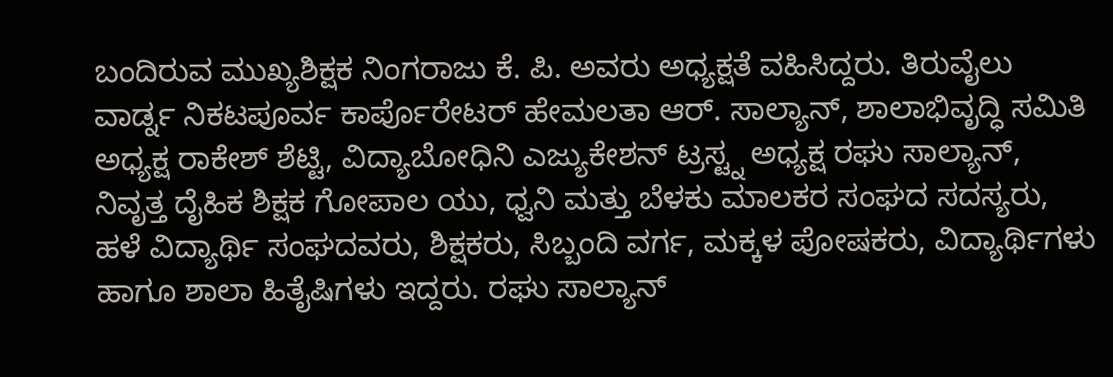ಬಂದಿರುವ ಮುಖ್ಯಶಿಕ್ಷಕ ನಿಂಗರಾಜು ಕೆ. ಪಿ. ಅವರು ಅಧ್ಯಕ್ಷತೆ ವಹಿಸಿದ್ದರು. ತಿರುವೈಲು ವಾರ್ಡ್ನ ನಿಕಟಪೂರ್ವ ಕಾರ್ಪೊರೇಟರ್ ಹೇಮಲತಾ ಆರ್. ಸಾಲ್ಯಾನ್, ಶಾಲಾಭಿವೃದ್ಧಿ ಸಮಿತಿ ಅಧ್ಯಕ್ಷ ರಾಕೇಶ್ ಶೆಟ್ಟಿ, ವಿದ್ಯಾಬೋಧಿನಿ ಎಜ್ಯುಕೇಶನ್ ಟ್ರಸ್ಟ್ನ ಅಧ್ಯಕ್ಷ ರಘು ಸಾಲ್ಯಾನ್, ನಿವೃತ್ತ ದೈಹಿಕ ಶಿಕ್ಷಕ ಗೋಪಾಲ ಯು, ಧ್ವನಿ ಮತ್ತು ಬೆಳಕು ಮಾಲಕರ ಸಂಘದ ಸದಸ್ಯರು, ಹಳೆ ವಿದ್ಯಾರ್ಥಿ ಸಂಘದವರು, ಶಿಕ್ಷಕರು, ಸಿಬ್ಬಂದಿ ವರ್ಗ, ಮಕ್ಕಳ ಪೋಷಕರು, ವಿದ್ಯಾರ್ಥಿಗಳು ಹಾಗೂ ಶಾಲಾ ಹಿತೈಷಿಗಳು ಇದ್ದರು. ರಘು ಸಾಲ್ಯಾನ್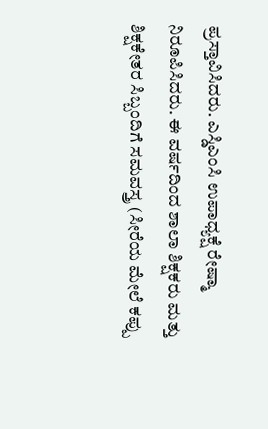ಪ್ರಸ್ತಾವಿಸಿದರು. ಎಸ್ಡಿಎಂಸಿ ಉಪಾಧ್ಯಕ್ಷೆ ರೇಷ್ಮಾ ನಿರೂಪಿಸಿದರು. ಈ ವರ್ಷದಿಂದ ಶಾಲಾ ಶಿಕ್ಷಕರು ಮತ್ತು ಶಿಕ್ಷಕೇತರ ಸಿಬ್ಬಂದಿಗೆ ಸಮವಸ್ತ್ರ (ಸೀರೆಯ ಮೇಲೆ ಕಪ್ಪು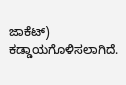ಜಾಕೆಟ್) ಕಡ್ಡಾಯಗೊಳಿಸಲಾಗಿದೆ.